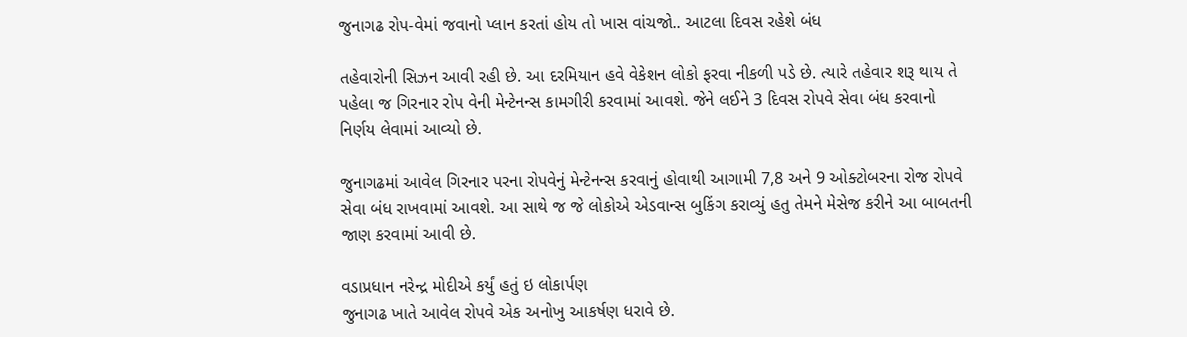જુનાગઢ રોપ-વેમાં જવાનો પ્લાન કરતાં હોય તો ખાસ વાંચજો.. આટલા દિવસ રહેશે બંધ

તહેવારોની સિઝન આવી રહી છે. આ દરમિયાન હવે વેકેશન લોકો ફરવા નીકળી પડે છે. ત્યારે તહેવાર શરૂ થાય તે પહેલા જ ગિરનાર રોપ વેની મેન્ટેનન્સ કામગીરી કરવામાં આવશે. જેને લઈને 3 દિવસ રોપવે સેવા બંધ કરવાનો નિર્ણય લેવામાં આવ્યો છે.

જુનાગઢમાં આવેલ ગિરનાર પરના રોપવેનું મેન્ટેનન્સ કરવાનું હોવાથી આગામી 7,8 અને 9 ઓક્ટોબરના રોજ રોપવે સેવા બંધ રાખવામાં આવશે. આ સાથે જ જે લોકોએ એડવાન્સ બુકિંગ કરાવ્યું હતુ તેમને મેસેજ કરીને આ બાબતની જાણ કરવામાં આવી છે.

વડાપ્રધાન નરેન્દ્ર મોદીએ કર્યું હતું ઇ લોકાર્પણ
જુનાગઢ ખાતે આવેલ રોપવે એક અનોખુ આકર્ષણ ધરાવે છે.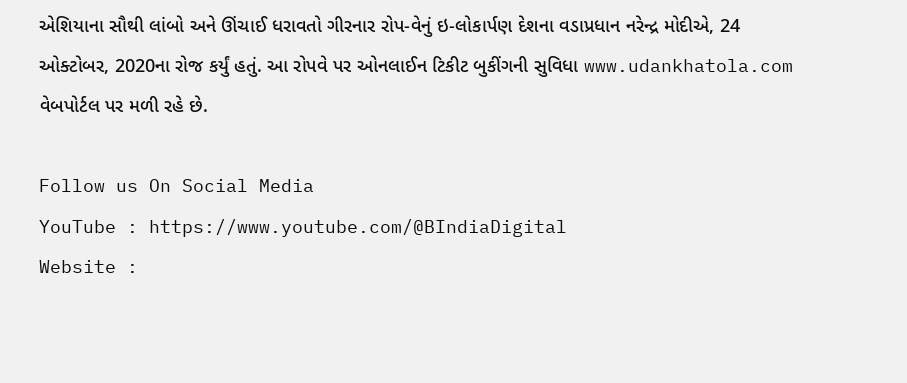એશિયાના સૌથી લાંબો અને ઊંચાઈ ધરાવતો ગીરનાર રોપ-વેનું ઇ-લોકાર્પણ દેશના વડાપ્રધાન નરેન્દ્ર મોદીએ, 24 ઓક્ટોબર, 2020ના રોજ કર્યું હતું. આ રોપવે પર ઓનલાઈન ટિકીટ બુકીંગની સુવિધા www.udankhatola.com વેબપોર્ટલ પર મળી રહે છે.

Follow us On Social Media
YouTube : https://www.youtube.com/@BIndiaDigital
Website :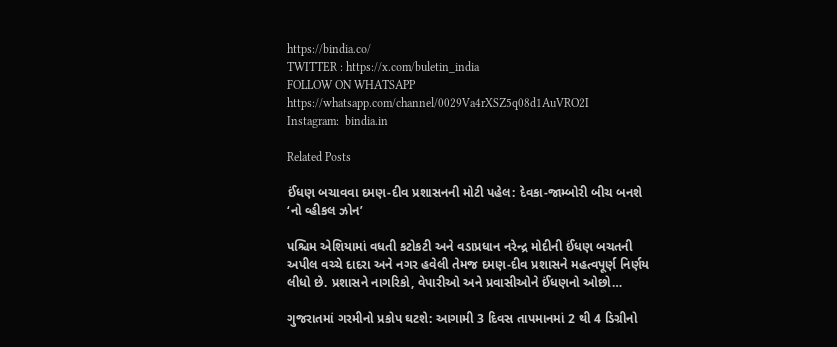https://bindia.co/
TWITTER : https://x.com/buletin_india
FOLLOW ON WHATSAPP  https://whatsapp.com/channel/0029Va4rXSZ5q08d1AuVRO2I
Instagram:  bindia.in

Related Posts

ઈંધણ બચાવવા દમણ-દીવ પ્રશાસનની મોટી પહેલ: દેવકા-જામ્બોરી બીચ બનશે ‘નો વ્હીકલ ઝોન’

પશ્ચિમ એશિયામાં વધતી કટોકટી અને વડાપ્રધાન નરેન્દ્ર મોદીની ઈંધણ બચતની અપીલ વચ્ચે દાદરા અને નગર હવેલી તેમજ દમણ-દીવ પ્રશાસને મહત્વપૂર્ણ નિર્ણય લીધો છે. પ્રશાસને નાગરિકો, વેપારીઓ અને પ્રવાસીઓને ઈંધણનો ઓછો…

ગુજરાતમાં ગરમીનો પ્રકોપ ઘટશે: આગામી 3 દિવસ તાપમાનમાં 2 થી 4 ડિગ્રીનો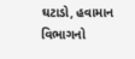ઘટાડો, હવામાન વિભાગનો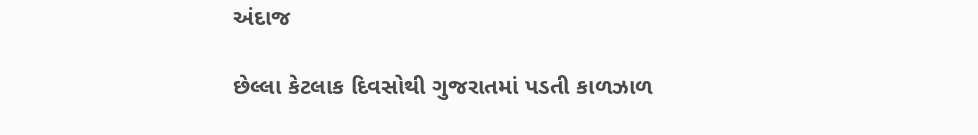અંદાજ

છેલ્લા કેટલાક દિવસોથી ગુજરાતમાં પડતી કાળઝાળ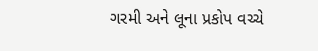ગરમી અને લૂના પ્રકોપ વચ્ચે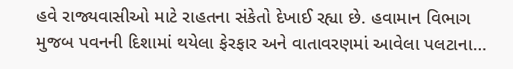હવે રાજ્યવાસીઓ માટે રાહતના સંકેતો દેખાઈ રહ્યા છે. હવામાન વિભાગ મુજબ પવનની દિશામાં થયેલા ફેરફાર અને વાતાવરણમાં આવેલા પલટાના…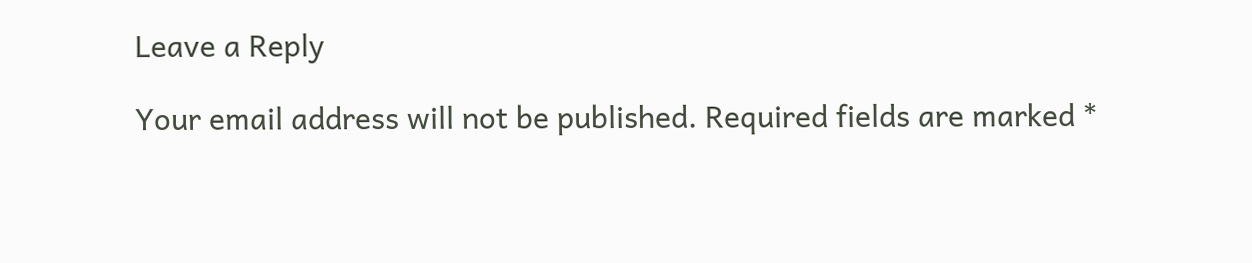Leave a Reply

Your email address will not be published. Required fields are marked *